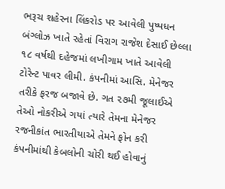ભરૂચ શહેરના લિંકરોડ પર આવેલી પુષ્પધન બંગ્લોઝ ખાતે રહેતાં વિરાગ રાજેશ દેસાઈ છેલ્લા ૧૮ વર્ષથી દહેજમાં લખીગામ ખાતે આવેલી ટોરેન્ટ પાવર લીમી. કંપનીમાં આસિ. મેનેજર તરીકે ફરજ બજાવે છે. ગત ૨૭મી જૂલાઈએ તેઓ નોકરીએ ગયાં ત્યારે તેમના મેનેજર રજનીકાંત ભારતીયાએ તેમને ફોન કરી કંપનીમાંથી કેબલોની ચોરી થઈ હોવાનું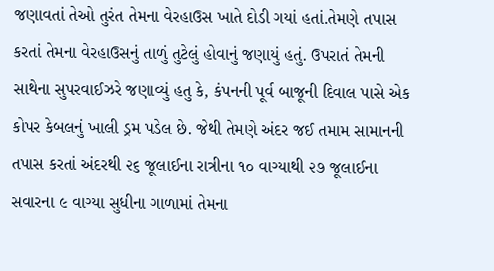જણાવતાં તેઓ તુરંત તેમના વેરહાઉસ ખાતે દોડી ગયાં હતાં.તેમણે તપાસ કરતાં તેમના વેરહાઉસનું તાળું તુટેલું હોવાનું જણાયું હતું. ઉપરાતં તેમની સાથેના સુપરવાઈઝરે જણાવ્યું હતુ કે, કંપનની પૂર્વ બાજૂની દિવાલ પાસે એક કોપર કેબલનું ખાલી ડ્રમ પડેલ છે. જેથી તેમણે અંદર જઈ તમામ સામાનની તપાસ કરતાં અંદરથી ૨૬ જૂલાઈના રાત્રીના ૧૦ વાગ્યાથી ૨૭ જૂલાઈના સવારના ૯ વાગ્યા સુધીના ગાળામાં તેમના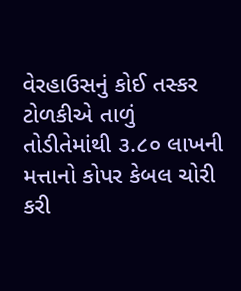વેરહાઉસનું કોઈ તસ્કર ટોળકીએ તાળું તોડીતેમાંથી ૩.૮૦ લાખની મત્તાનો કોપર કેબલ ચોરી કરી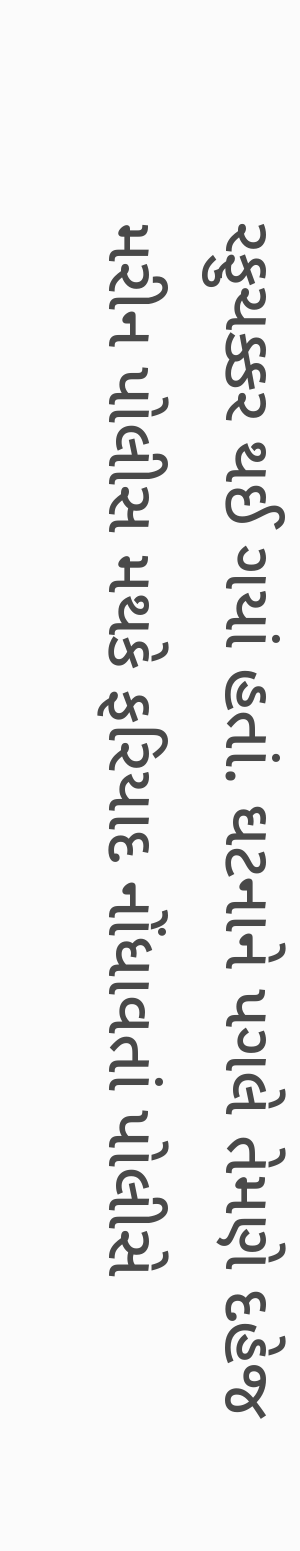રફુચક્કર થઈ ગયાં હતાં. ઘટનાને પગલે તેમણે દહેજ મરીન પોલીસ મથકે ફરિયાદ નોંધાવતાં પોલીસે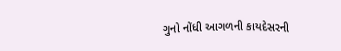ગુનો નોંધી આગળની કાયદેસરની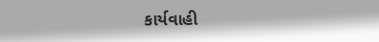કાર્યવાહી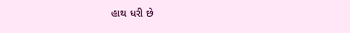હાથ ધરી છે